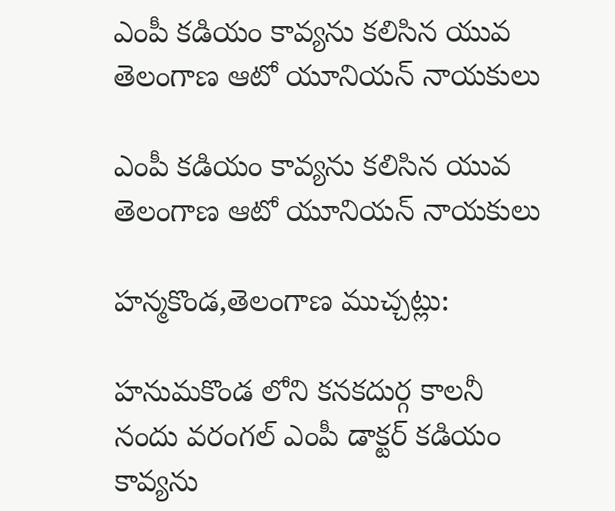ఎంపీ కడియం కావ్యను కలిసిన యువ తెలంగాణ ఆటో యూనియన్ నాయకులు

ఎంపీ కడియం కావ్యను కలిసిన యువ తెలంగాణ ఆటో యూనియన్ నాయకులు

హన్మకొండ,తెలంగాణ ముచ్చట్లు:

హనుమకొండ లోని కనకదుర్గ కాలనీ నందు వరంగల్ ఎంపీ డాక్టర్ కడియం కావ్యను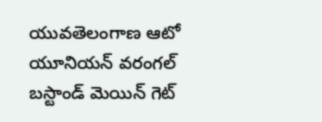యువతెలంగాణ ఆటో యూనియన్ వరంగల్ బస్టాండ్ మెయిన్ గెట్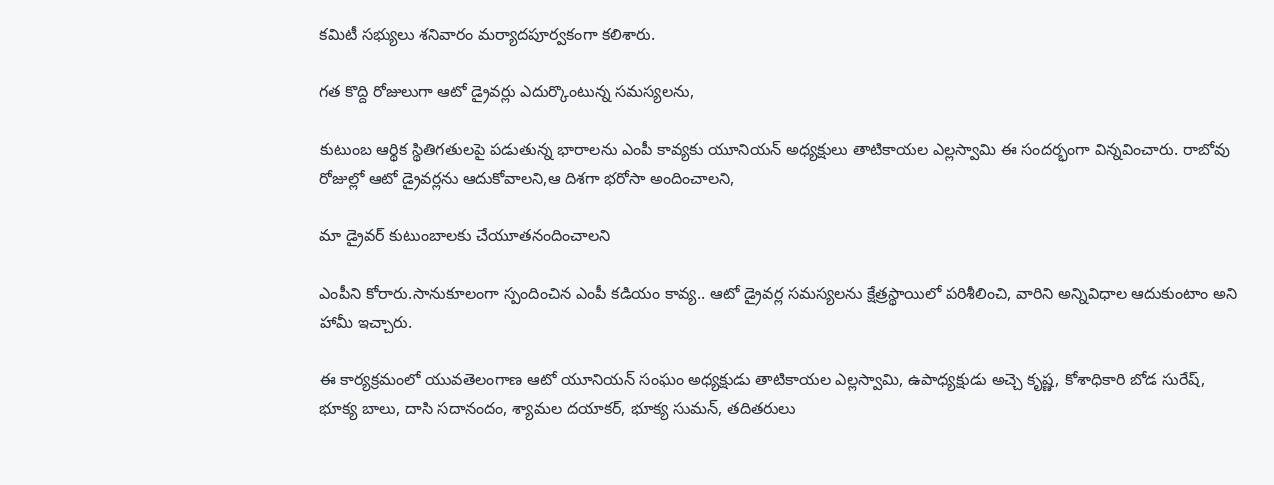కమిటీ సభ్యులు శనివారం మర్యాదపూర్వకంగా కలిశారు.

గత కొద్ది రోజులుగా ఆటో డ్రైవర్లు ఎదుర్కొంటున్న సమస్యలను,

కుటుంబ ఆర్థిక స్థితిగతులపై పడుతున్న భారాలను ఎంపీ కావ్యకు యూనియన్ అధ్యక్షులు తాటికాయల ఎల్లస్వామి ఈ సందర్భంగా విన్నవించారు. రాబోవు రోజుల్లో ఆటో డ్రైవర్లను ఆదుకోవాలని,ఆ దిశగా భరోసా అందించాలని,

మా డ్రైవర్ కుటుంబాలకు చేయూతనందించాలని

ఎంపీని కోరారు.సానుకూలంగా స్పందించిన ఎంపీ కడియం కావ్య.. ఆటో డ్రైవర్ల సమస్యలను క్షేత్రస్థాయిలో పరిశీలించి, వారిని అన్నివిధాల ఆదుకుంటాం అని హామీ ఇచ్చారు.

ఈ కార్యక్రమంలో యువతెలంగాణ ఆటో యూనియన్ సంఘం అధ్యక్షుడు తాటికాయల ఎల్లస్వామి, ఉపాధ్యక్షుడు అచ్చె కృష్ణ, కోశాధికారి బోడ సురేష్, భూక్య బాలు, దాసి సదానందం, శ్యామల దయాకర్, భూక్య సుమన్, తదితరులు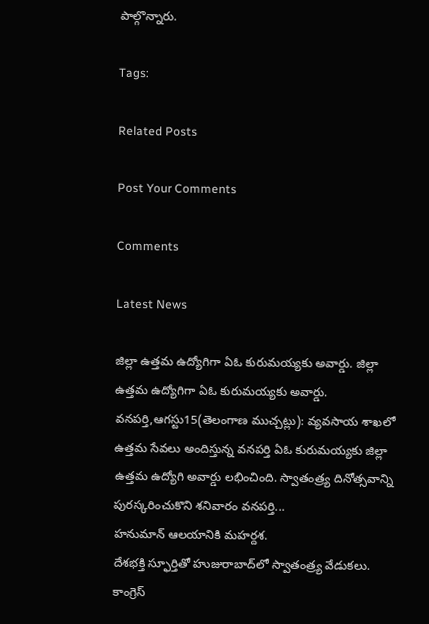పాల్గొన్నారు.

Tags:

Related Posts

Post Your Comments

Comments

Latest News

జిల్లా ఉత్తమ ఉద్యోగిగా ఏఓ కురుమయ్యకు అవార్డు. జిల్లా ఉత్తమ ఉద్యోగిగా ఏఓ కురుమయ్యకు అవార్డు.
వనపర్తి,ఆగస్టు15(తెలంగాణ ముచ్చట్లు): వ్యవసాయ శాఖలో ఉత్తమ సేవలు అందిస్తున్న వనపర్తి ఏఓ కురుమయ్యకు జిల్లా ఉత్తమ ఉద్యోగి అవార్డు లభించింది. స్వాతంత్ర్య దినోత్సవాన్ని పురస్కరించుకొని శనివారం వనపర్తి...
హనుమాన్ ఆలయానికి మహర్దశ.
దేశభక్తి స్ఫూర్తితో హుజురాబాద్‌లో స్వాతంత్ర్య వేడుకలు.
కాంగ్రెస్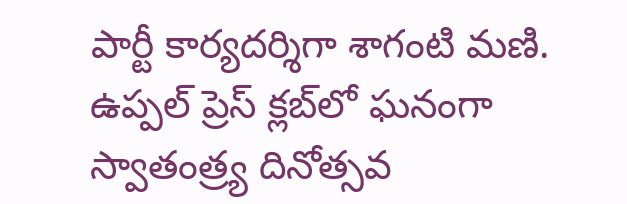పార్టీ కార్యదర్శిగా శాగంటి మణి.
ఉప్పల్ ప్రెస్ క్లబ్‌లో ఘనంగా స్వాతంత్ర్య దినోత్సవ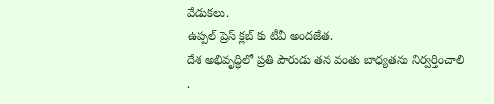వేడుకలు.
ఉప్పల్ ప్రెస్ క్లబ్‌ కు టీవీ అందజేత.
దేశ అభివృద్ధిలో ప్రతి పౌరుడు తన వంతు బాధ్యతను నిర్వర్తించాలి .